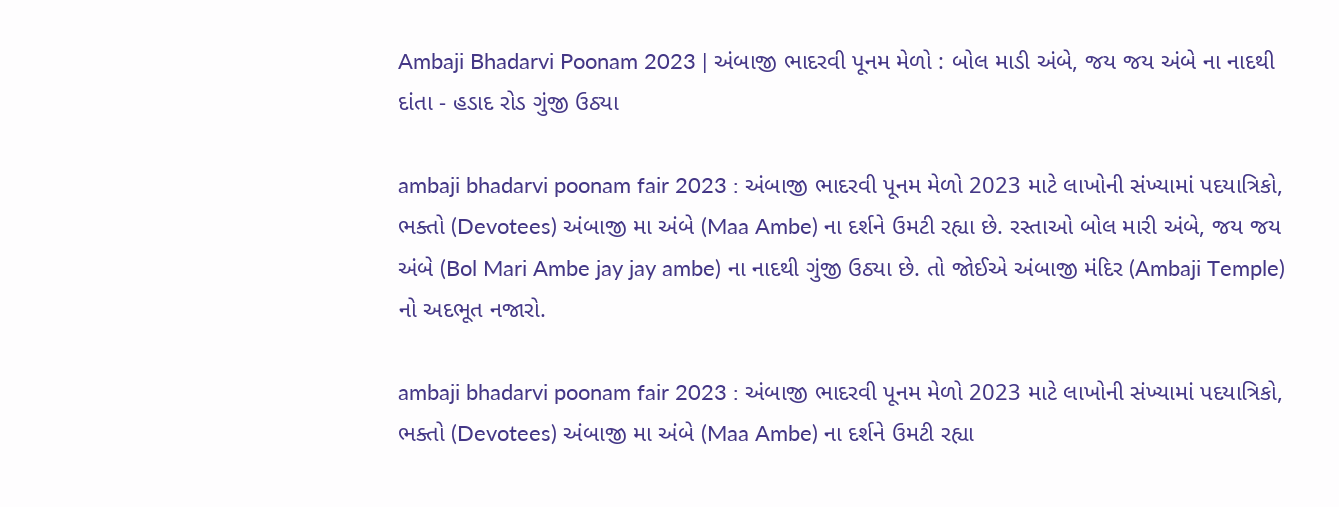Ambaji Bhadarvi Poonam 2023 | અંબાજી ભાદરવી પૂનમ મેળો : બોલ માડી અંબે, જય જય અંબે ના નાદથી દાંતા - હડાદ રોડ ગુંજી ઉઠ્યા

ambaji bhadarvi poonam fair 2023 : અંબાજી ભાદરવી પૂનમ મેળો 2023 માટે લાખોની સંખ્યામાં પદયાત્રિકો, ભક્તો (Devotees) અંબાજી મા અંબે (Maa Ambe) ના દર્શને ઉમટી રહ્યા છે. રસ્તાઓ બોલ મારી અંબે, જય જય અંબે (Bol Mari Ambe jay jay ambe) ના નાદથી ગુંજી ઉઠ્યા છે. તો જોઈએ અંબાજી મંદિર (Ambaji Temple) નો અદભૂત નજારો.

ambaji bhadarvi poonam fair 2023 : અંબાજી ભાદરવી પૂનમ મેળો 2023 માટે લાખોની સંખ્યામાં પદયાત્રિકો, ભક્તો (Devotees) અંબાજી મા અંબે (Maa Ambe) ના દર્શને ઉમટી રહ્યા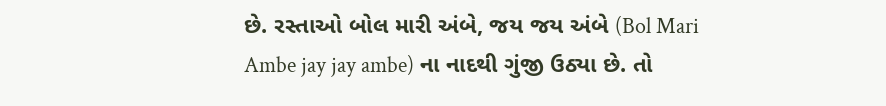છે. રસ્તાઓ બોલ મારી અંબે, જય જય અંબે (Bol Mari Ambe jay jay ambe) ના નાદથી ગુંજી ઉઠ્યા છે. તો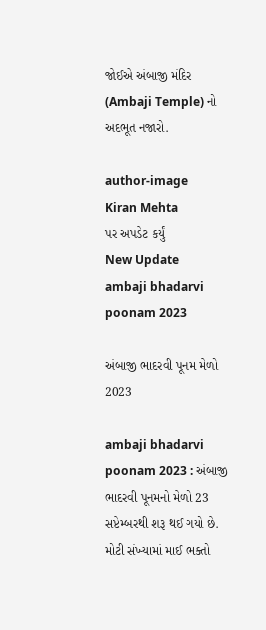જોઈએ અંબાજી મંદિર (Ambaji Temple) નો અદભૂત નજારો.

author-image
Kiran Mehta
પર અપડેટ કર્યું
New Update
ambaji bhadarvi poonam 2023

અંબાજી ભાદરવી પૂનમ મેળો 2023

ambaji bhadarvi poonam 2023 : અંબાજી ભાદરવી પૂનમનો મેળો 23 સપ્ટેમ્બરથી શરૂ થઈ ગયો છે. મોટી સંખ્યામાં માઈ ભક્તો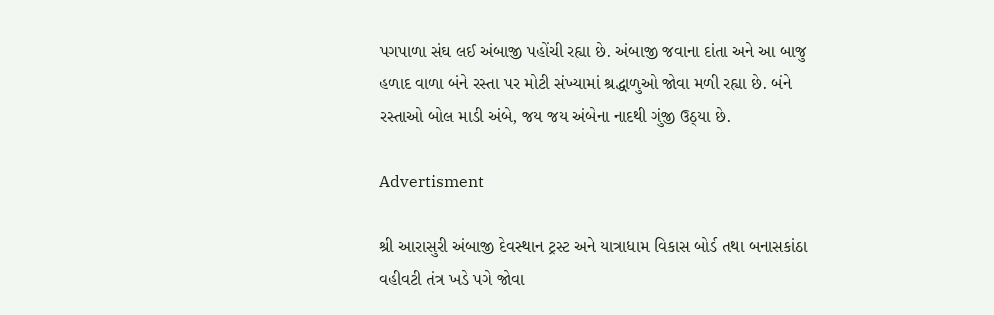પગપાળા સંઘ લઈ અંબાજી પહોંચી રહ્યા છે. અંબાજી જવાના દાંતા અને આ બાજુ હળાદ વાળા બંને રસ્તા પર મોટી સંખ્યામાં શ્રદ્ધાળુઓ જોવા મળી રહ્યા છે. બંને રસ્તાઓ બોલ માડી અંબે, જય જય અંબેના નાદથી ગુંજી ઉઠ્યા છે.

Advertisment

શ્રી આરાસુરી અંબાજી દેવસ્થાન ટ્રસ્ટ અને યાત્રાધામ વિકાસ બોર્ડ તથા બનાસકાંઠા વહીવટી તંત્ર ખડે પગે જોવા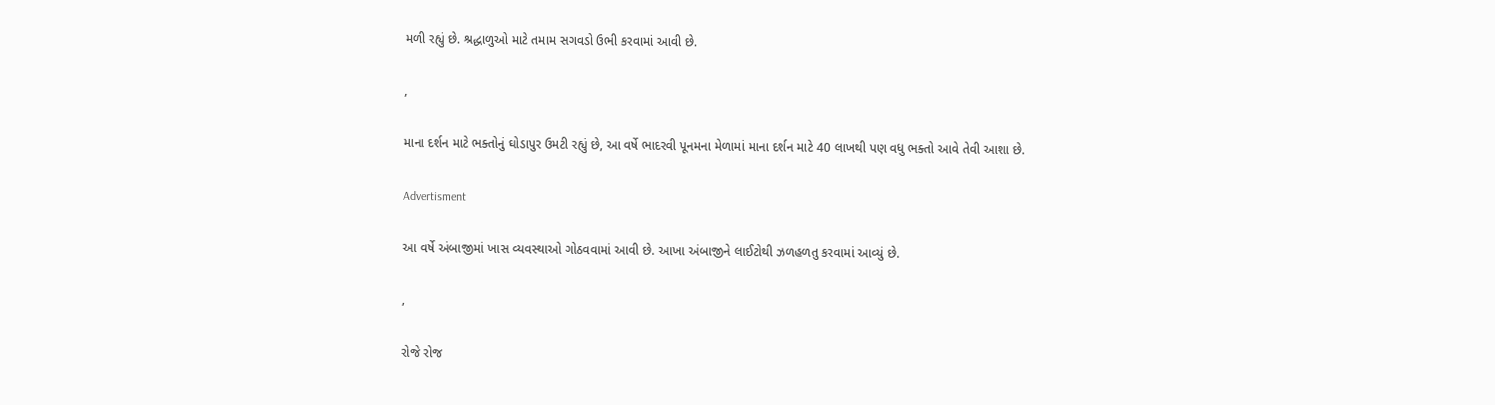મળી રહ્યું છે. શ્રદ્ધાળુઓ માટે તમામ સગવડો ઉભી કરવામાં આવી છે.

,

માના દર્શન માટે ભક્તોનું ઘોડાપુર ઉમટી રહ્યું છે, આ વર્ષે ભાદરવી પૂનમના મેળામાં માના દર્શન માટે 40 લાખથી પણ વધુ ભક્તો આવે તેવી આશા છે.

Advertisment

આ વર્ષે અંબાજીમાં ખાસ વ્યવસ્થાઓ ગોઠવવામાં આવી છે. આખા અંબાજીને લાઈટોથી ઝળહળતુ કરવામાં આવ્યું છે.

,

રોજે રોજ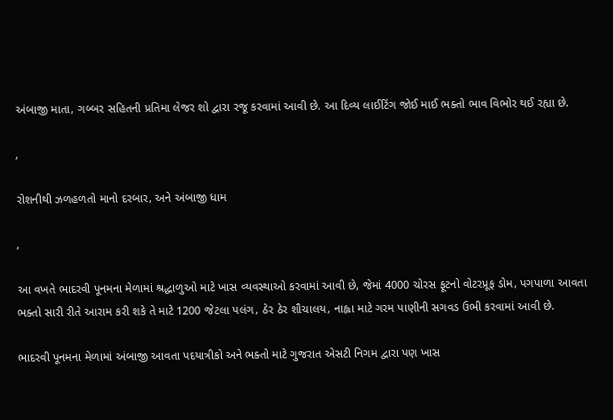અંબાજી માતા, ગબ્બર સહિતની પ્રતિમા લેજર શો દ્વારા રજૂ કરવામાં આવી છે. આ દિવ્ય લાઈટિંગ જોઈ માઈ ભક્તો ભાવ વિભોર થઈ રહ્યા છે.

,

રોશનીથી ઝળહળતો માનો દરબાર, અને અંબાજી ધામ

,

આ વખતે ભાદરવી પૂનમના મેળામાં શ્રદ્ધાળુઓ માટે ખાસ વ્યવસ્થાઓ કરવામાં આવી છે, જેમાં 4000 ચોરસ ફૂટનો વોટરપ્રૂફ ડોમ, પગપાળા આવતા ભક્તો સારી રીતે આરામ કરી શકે તે માટે 1200 જેટલા પલંગ, ઠેર ઠેર શૌચાલય, નાહ્વા માટે ગરમ પાણીની સગવડ ઉભી કરવામાં આવી છે.

ભાદરવી પૂનમના મેળામાં અંબાજી આવતા પદયાત્રીકો અને ભક્તો માટે ગુજરાત એસટી નિગમ દ્વારા પણ ખાસ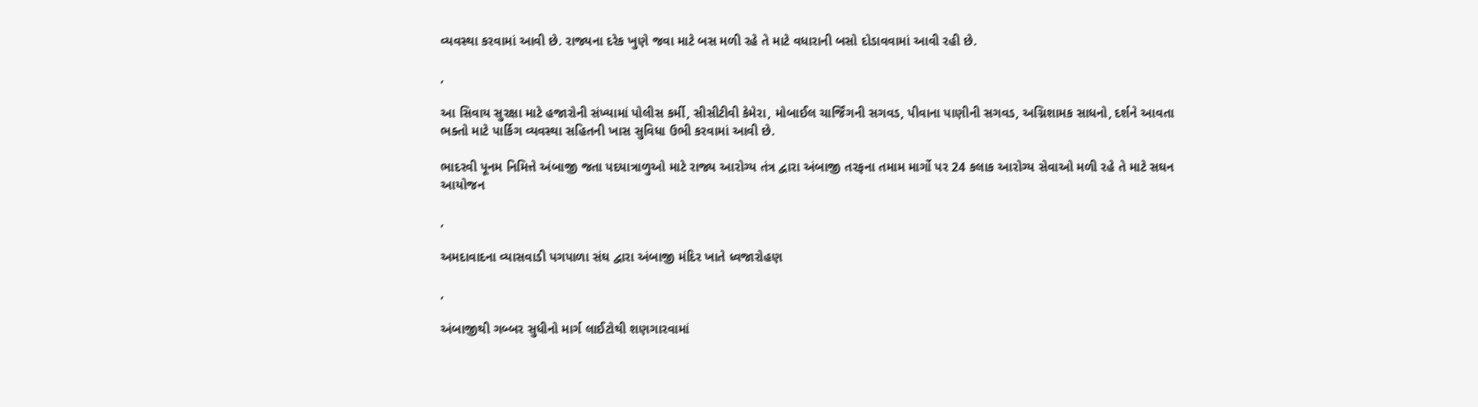વ્યવસ્થા કરવામાં આવી છે. રાજ્યના દરેક ખુણે જવા માટે બસ મળી રહે તે માટે વધારાની બસો દોડાવવામાં આવી રહી છે.

,

આ સિવાય સુરક્ષા માટે હજારોની સંખ્યામાં પોલીસ કર્મી, સીસીટીવી કેમેરા, મોબાઈલ ચાર્જિંગની સગવડ, પીવાના પાણીની સગવડ, અગ્નિશામક સાધનો, દર્શને આવતા ભક્તો માટે પાર્કિગ વ્યવસ્થા સહિતની ખાસ સુવિધા ઉભી કરવામાં આવી છે.

ભાદરવી પૂનમ નિમિત્તે અંબાજી જતા પદયાત્રાળુઓ માટે રાજ્ય આરોગ્ય તંત્ર દ્વારા અંબાજી તરફના તમામ માર્ગો પર 24 કલાક આરોગ્ય સેવાઓ મળી રહે તે માટે સઘન આયોજન

,

અમદાવાદના વ્યાસવાડી પગપાળા સંઘ દ્વારા અંબાજી મંદિર ખાતે ધ્વજારોહણ

,

અંબાજીથી ગબ્બર સુધીનો માર્ગ લાઈટોથી શણગારવામાં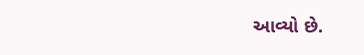આવ્યો છે.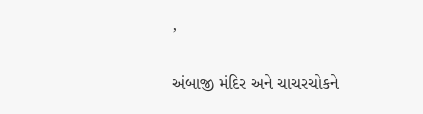,

અંબાજી મંદિર અને ચાચરચોકને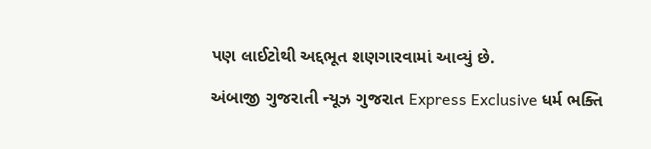પણ લાઈટોથી અદ્દભૂત શણગારવામાં આવ્યું છે.

અંબાજી ગુજરાતી ન્યૂઝ ગુજરાત Express Exclusive ધર્મ ભક્તિ